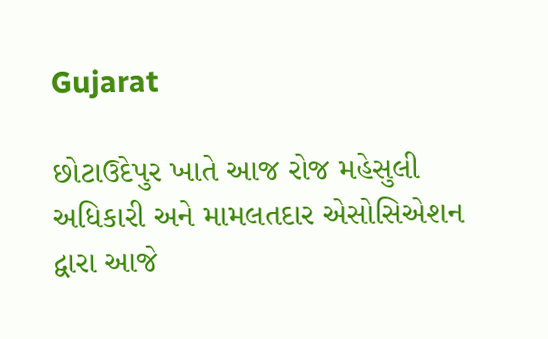Gujarat

છોટાઉદેપુર ખાતે આજ રોજ મહેસુલી અધિકારી અને મામલતદાર એસોસિએશન દ્વારા આજે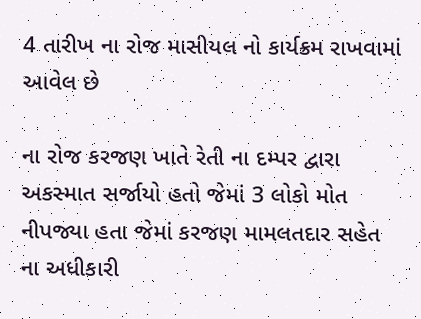4 તારીખ ના રોજ માસીયલ નો કાર્યક્રમ રાખવામાં આવેલ છે

ના રોજ કરજણ ખાતે રેતી ના દમ્પર દ્વારા અકસ્માત સર્જાયો હતો જેમાં 3 લોકો મોત નીપજ્યા હતા જેમાં કરજણ મામલતદાર સહેત ના અધીકારી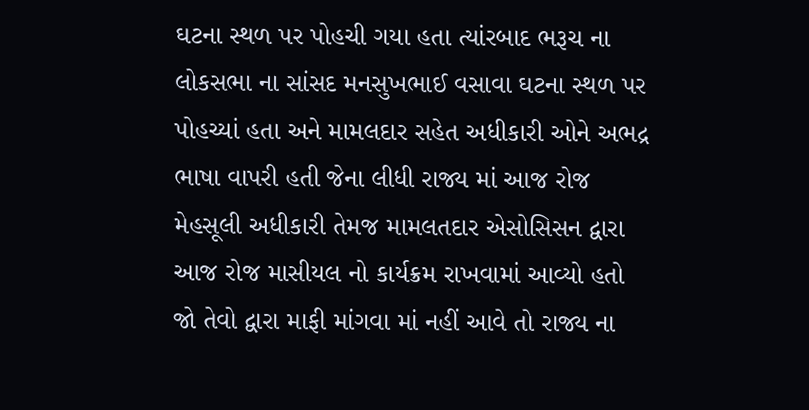ઘટના સ્થળ પર પોહચી ગયા હતા ત્યાંરબાદ ભરૂચ ના લોકસભા ના સાંસદ મનસુખભાઈ વસાવા ઘટના સ્થળ પર પોહચ્યાં હતા અને મામલદાર સહેત અધીકારી ઓને અભદ્ર ભાષા વાપરી હતી જેના લીધી રાજ્ય માં આજ રોજ મેહસૂલી અધીકારી તેમજ મામલતદાર એસોસિસન દ્વારા આજ રોજ માસીયલ નો કાર્યક્રમ રાખવામાં આવ્યો હતો જો તેવો દ્વારા માફી માંગવા માં નહીં આવે તો રાજ્ય ના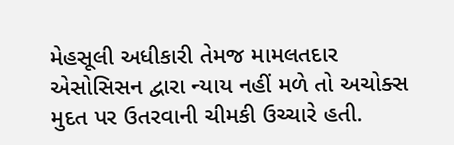મેહસૂલી અધીકારી તેમજ મામલતદાર એસોસિસન દ્વારા ન્યાય નહીં મળે તો અચોક્સ મુદત પર ઉતરવાની ચીમકી ઉચ્ચારે હતી.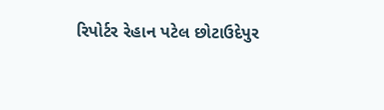રિપોર્ટર રેહાન પટેલ છોટાઉદેપુર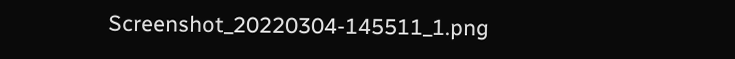Screenshot_20220304-145511_1.png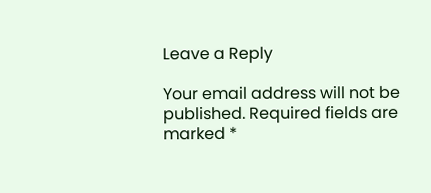Leave a Reply

Your email address will not be published. Required fields are marked *